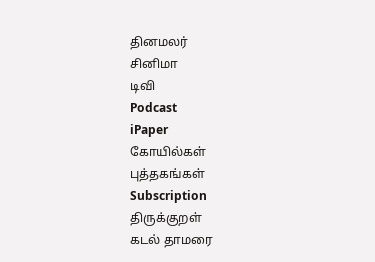தினமலர்
சினிமா
டிவி
Podcast
iPaper
கோயில்கள்
புத்தகங்கள்
Subscription
திருக்குறள்
கடல் தாமரை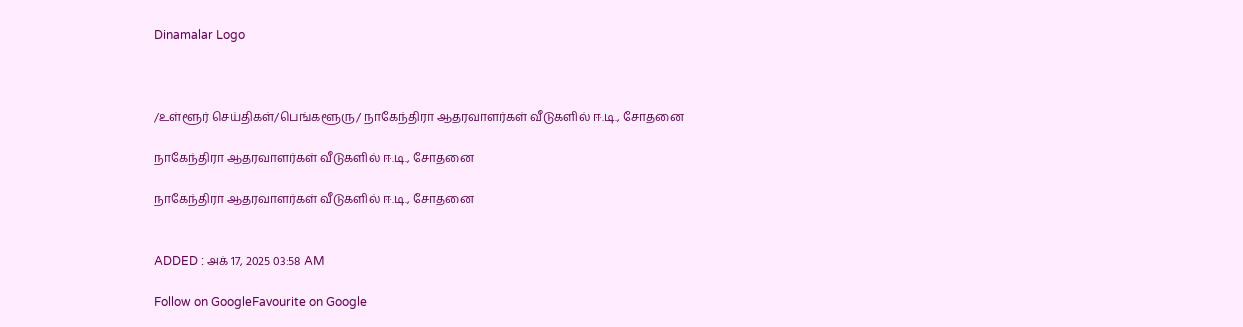Dinamalar Logo



/உள்ளூர் செய்திகள்/பெங்களூரு/ நாகேந்திரா ஆதரவாளர்கள் வீடுகளில் ஈ.டி., சோதனை

நாகேந்திரா ஆதரவாளர்கள் வீடுகளில் ஈ.டி., சோதனை

நாகேந்திரா ஆதரவாளர்கள் வீடுகளில் ஈ.டி., சோதனை


ADDED : அக் 17, 2025 03:58 AM

Follow on GoogleFavourite on Google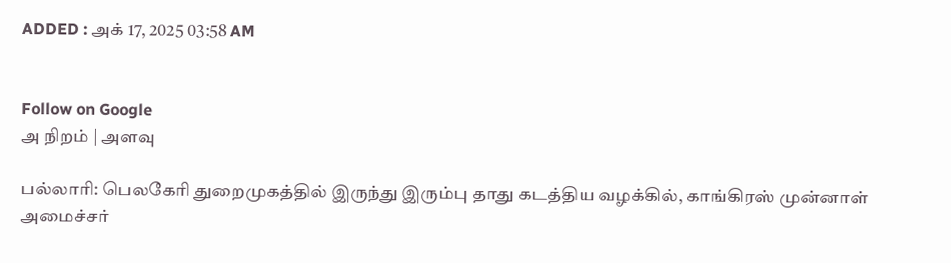ADDED : அக் 17, 2025 03:58 AM


Follow on Google
அ நிறம் | அளவு

பல்லாரி: பெலகேரி துறைமுகத்தில் இருந்து இரும்பு தாது கடத்திய வழக்கில், காங்கிரஸ் முன்னாள் அமைச்சர்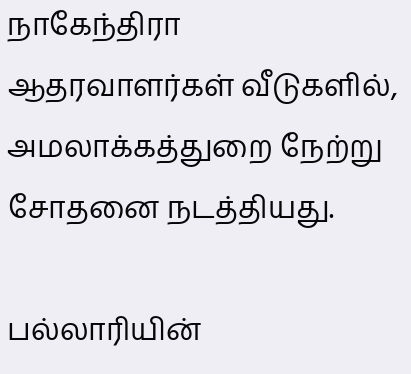நாகேந்திரா ஆதரவாளர்கள் வீடுகளில், அமலாக்கத்துறை நேற்று சோதனை நடத்தியது.

பல்லாரியின்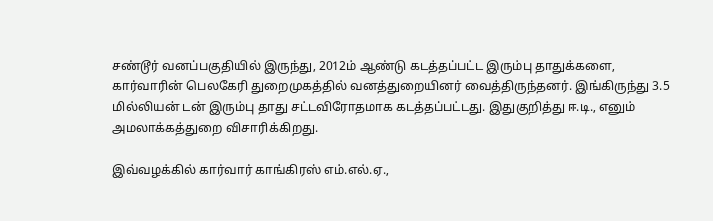சண்டூர் வனப்பகுதியில் இருந்து, 2012ம் ஆண்டு கடத்தப்பட்ட இரும்பு தாதுக்களை, கார்வாரின் பெலகேரி துறைமுகத்தில் வனத்துறையினர் வைத்திருந்தனர். இங்கிருந்து 3.5 மில்லியன் டன் இரும்பு தாது சட்டவிரோதமாக கடத்தப்பட்டது. இதுகுறித்து ஈ.டி., எனும் அமலாக்கத்துறை விசாரிக்கிறது.

இவ்வழக்கில் கார்வார் காங்கிரஸ் எம்.எல்.ஏ.,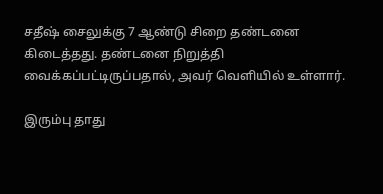சதீஷ் சைலுக்கு 7 ஆண்டு சிறை தண்டனை கிடைத்தது. தண்டனை நிறுத்தி வைக்கப்பட்டிருப்பதால், அவர் வெளியில் உள்ளார்.

இரும்பு தாது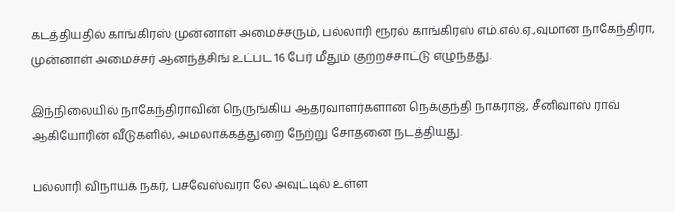கடத்தியதில் காங்கிரஸ் முன்னாள் அமைச்சரும், பல்லாரி ரூரல் காங்கிரஸ் எம்.எல்.ஏ.,வுமான நாகேந்திரா, முன்னாள் அமைச்சர் ஆனந்த்சிங் உட்பட 16 பேர் மீதும் குற்றச்சாட்டு எழுந்தது.

இந்நிலையில் நாகேந்திராவின் நெருங்கிய ஆதரவாளர்களான நெக்குந்தி நாகராஜ், சீனிவாஸ் ராவ் ஆகியோரின் வீடுகளில், அமலாக்கத்துறை நேற்று சோதனை நடத்தியது.

பல்லாரி விநாயக் நகர், பசவேஸ்வரா லே அவுட்டில் உள்ள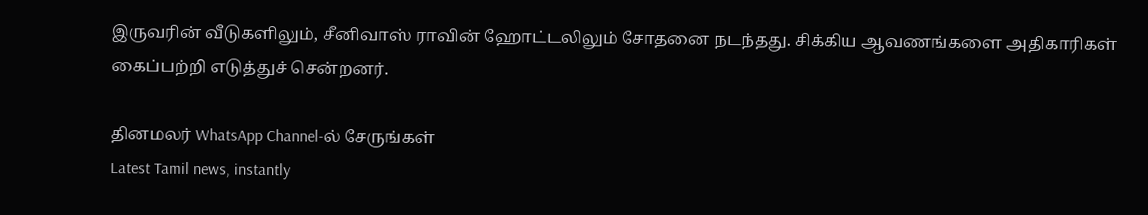இருவரின் வீடுகளிலும், சீனிவாஸ் ராவின் ஹோட்டலிலும் சோதனை நடந்தது. சிக்கிய ஆவணங்களை அதிகாரிகள் கைப்பற்றி எடுத்துச் சென்றனர்.

தினமலர் WhatsApp Channel-ல் சேருங்கள்
Latest Tamil news, instantly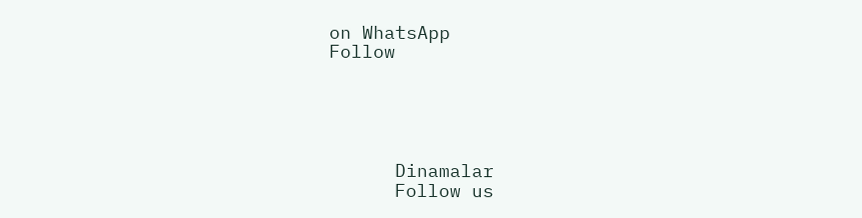on WhatsApp
Follow





      Dinamalar
      Follow us